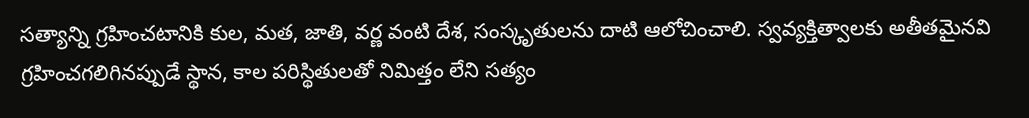సత్యాన్ని గ్రహించటానికి కుల, మత, జాతి, వర్ణ వంటి దేశ, సంస్కృతులను దాటి ఆలోచించాలి. స్వవ్యక్తిత్వాలకు అతీతమైనవి గ్రహించగలిగినప్పుడే స్థాన, కాల పరిస్థితులతో నిమిత్తం లేని సత్యం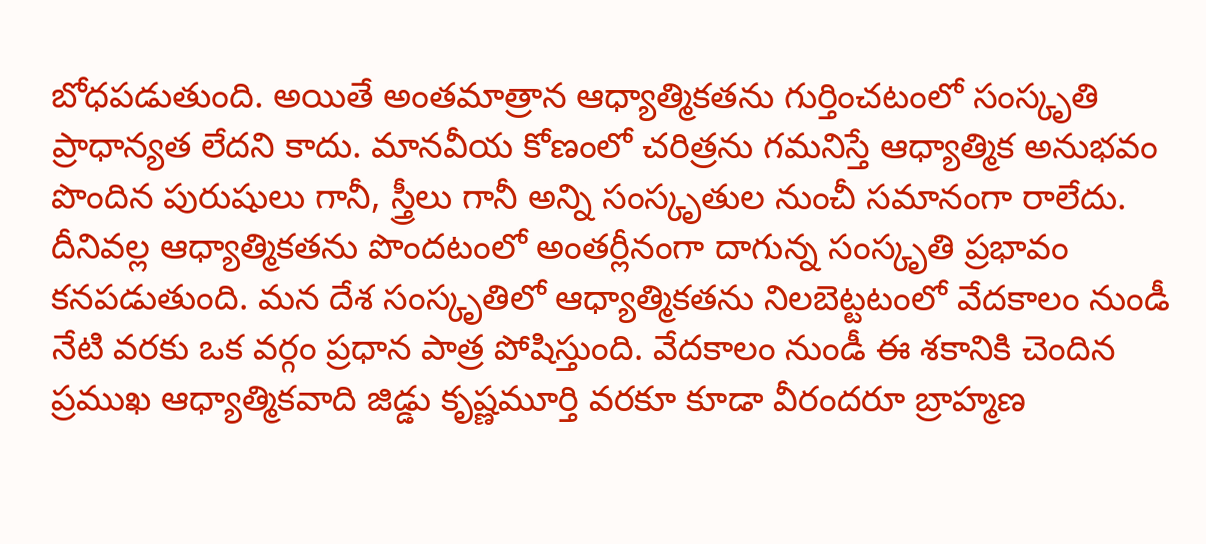బోధపడుతుంది. అయితే అంతమాత్రాన ఆధ్యాత్మికతను గుర్తించటంలో సంస్కృతి ప్రాధాన్యత లేదని కాదు. మానవీయ కోణంలో చరిత్రను గమనిస్తే ఆధ్యాత్మిక అనుభవం పొందిన పురుషులు గానీ, స్త్రీలు గానీ అన్ని సంస్కృతుల నుంచీ సమానంగా రాలేదు. దీనివల్ల ఆధ్యాత్మికతను పొందటంలో అంతర్లీనంగా దాగున్న సంస్కృతి ప్రభావం కనపడుతుంది. మన దేశ సంస్కృతిలో ఆధ్యాత్మికతను నిలబెట్టటంలో వేదకాలం నుండీ నేటి వరకు ఒక వర్గం ప్రధాన పాత్ర పోషిస్తుంది. వేదకాలం నుండీ ఈ శకానికి చెందిన ప్రముఖ ఆధ్యాత్మికవాది జిడ్డు కృష్ణమూర్తి వరకూ కూడా వీరందరూ బ్రాహ్మణ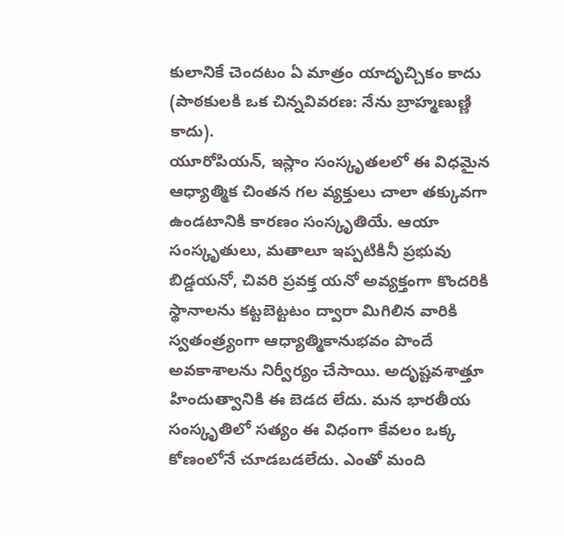కులానికే చెందటం ఏ మాత్రం యాదృచ్చికం కాదు (పాఠకులకి ఒక చిన్నవివరణ: నేను బ్రాహ్మణుణ్ణి కాదు).
యూరోపియన్, ఇస్లాం సంస్కృతలలో ఈ విధమైన ఆధ్యాత్మిక చింతన గల వ్యక్తులు చాలా తక్కువగా ఉండటానికి కారణం సంస్కృతియే. ఆయా సంస్కృతులు, మతాలూ ఇప్పటికినీ ప్రభువు బిడ్డయనో, చివరి ప్రవక్త యనో అవ్యక్తంగా కొందరికి స్థానాలను కట్టబెట్టటం ద్వారా మిగిలిన వారికి స్వతంత్ర్యంగా ఆధ్యాత్మికానుభవం పొందే అవకాశాలను నిర్వీర్యం చేసాయి. అదృష్టవశాత్తూ హిందుత్వానికి ఈ బెడద లేదు. మన భారతీయ సంస్కృతిలో సత్యం ఈ విధంగా కేవలం ఒక్క కోణంలోనే చూడబడలేదు. ఎంతో మంది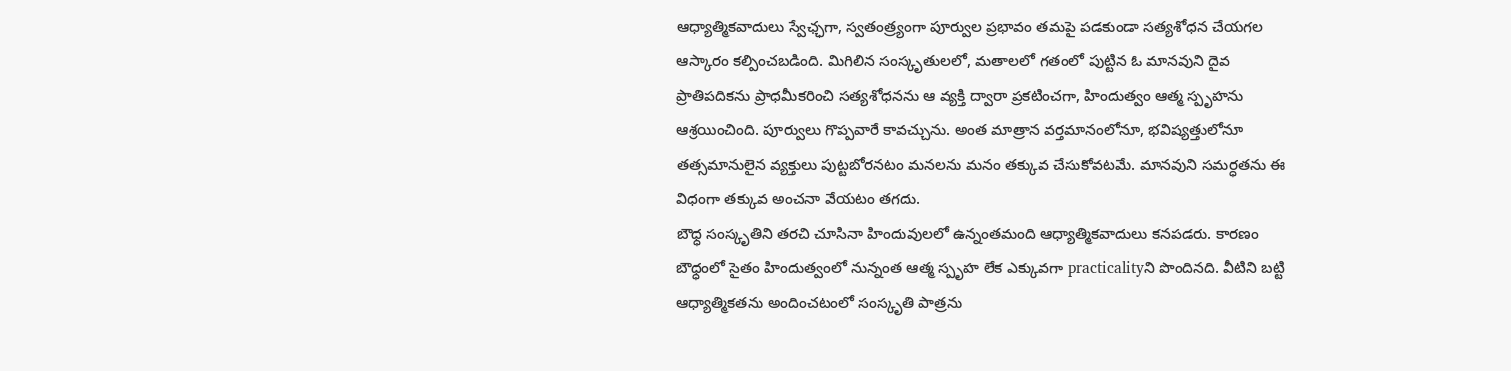ఆధ్యాత్మికవాదులు స్వేఛ్ఛగా, స్వతంత్ర్యంగా పూర్వుల ప్రభావం తమపై పడకుండా సత్యశోధన చేయగల ఆస్కారం కల్పించబడింది. మిగిలిన సంస్కృతులలో, మతాలలో గతంలో పుట్టిన ఓ మానవుని దైవ ప్రాతిపదికను ప్రాధమీకరించి సత్యశోధనను ఆ వ్యక్తి ద్వారా ప్రకటించగా, హిందుత్వం ఆత్మ స్పృహను ఆశ్రయించింది. పూర్వులు గొప్పవారే కావచ్చును. అంత మాత్రాన వర్తమానంలోనూ, భవిష్యత్తులోనూ తత్సమానులైన వ్యక్తులు పుట్టబోరనటం మనలను మనం తక్కువ చేసుకోవటమే. మానవుని సమర్ధతను ఈ విధంగా తక్కువ అంచనా వేయటం తగదు.
బౌధ్ధ సంస్కృతిని తరచి చూసినా హిందువులలో ఉన్నంతమంది ఆధ్యాత్మికవాదులు కనపడరు. కారణం బౌధ్ధంలో సైతం హిందుత్వంలో నున్నంత ఆత్మ స్పృహ లేక ఎక్కువగా practicalityని పొందినది. వీటిని బట్టి ఆధ్యాత్మికతను అందించటంలో సంస్కృతి పాత్రను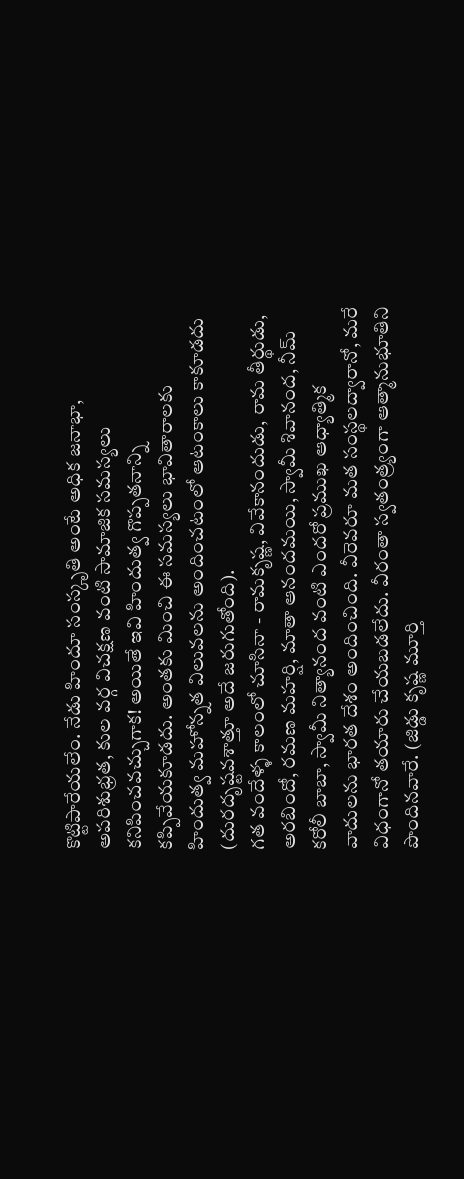కొట్టిపారేయలేం. నేడు హిందూ సంస్కృతి అంటే అధిక జనాభా, అపరిశుభ్రత, కుల వర్గ విచక్షణ వంటి సామాజిక సమస్యలు కనిపించవచ్చుగాక! అయితే ఇవి హిందుత్వ గొప్పతనాన్ని కప్పివేయకూడదు. అంతకు మించి ఈ సమస్యలు భావితారాలకు హిందుత్వ మహోన్నత విలువలను అందించటంలో ఆటంకాలు కాకూడదు (దురదృష్టవశాత్తూ అదే జరుగుతోంది).
గత వందేళ్ళ కాలంలో చూసినా - రామకృష్ణ, వివేకానందుడు, రామ తీర్థుడు, అరబిందో, రమణ మహర్షి, మాతా ఆనందమయి, స్వామీ శివానంద, నీమ్ కరోలీ బాబా, స్వామీ నిత్యానంద వంటి ఎందరో ప్రముఖ ఆధ్యాత్మిక వాదులను భారత దేశం అందించింది. వీరెవరూ మత సంస్థలద్వారానో, మరే విధంగానో తయారు చేయబడలేదు. వీరంతా స్వతంత్ర్యంగా ఆత్మానుభూతిని పొందినవారే. (జిడ్డు కృష్ణ మూర్తి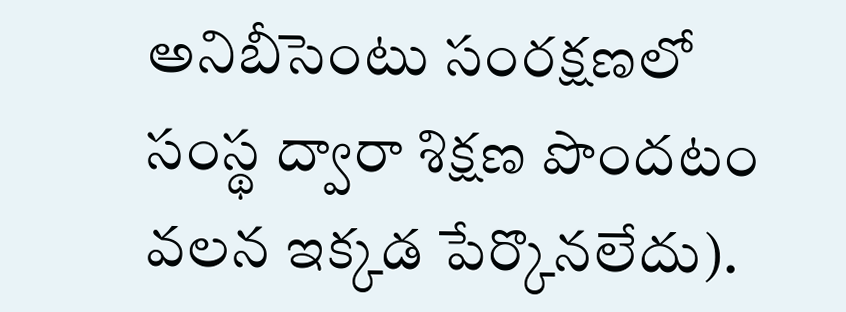అనిబీసెంటు సంరక్షణలో సంస్థ ద్వారా శిక్షణ పొందటం వలన ఇక్కడ పేర్కొనలేదు).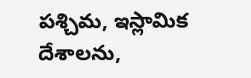పశ్చిమ, ఇస్లామిక దేశాలను,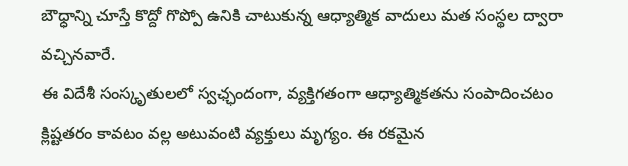బౌధ్ధాన్ని చూస్తే కొద్దో గొప్పో ఉనికి చాటుకున్న ఆధ్యాత్మిక వాదులు మత సంస్థల ద్వారా వచ్చినవారే.
ఈ విదేశీ సంస్కృతులలో స్వఛ్ఛందంగా, వ్యక్తిగతంగా ఆధ్యాత్మికతను సంపాదించటం క్లిష్టతరం కావటం వల్ల అటువంటి వ్యక్తులు మృగ్యం. ఈ రకమైన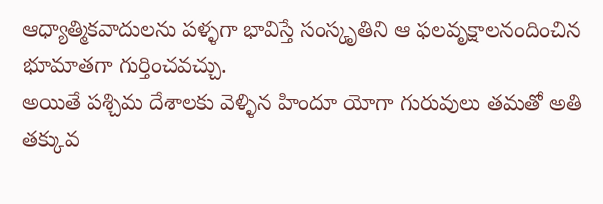ఆధ్యాత్మికవాదులను పళ్ళగా భావిస్తే సంస్కృతిని ఆ ఫలవృక్షాలనందించిన భూమాతగా గుర్తించవచ్చు.
అయితే పశ్చిమ దేశాలకు వెళ్ళిన హిందూ యోగా గురువులు తమతో అతి తక్కువ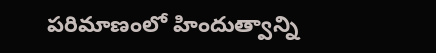పరిమాణంలో హిందుత్వాన్ని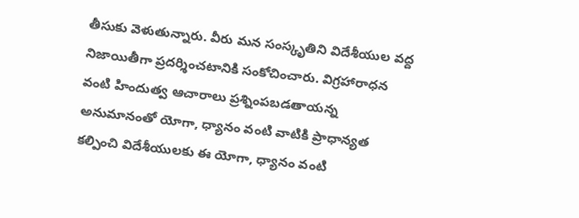తీసుకు వెళుతున్నారు. వీరు మన సంస్కృతిని విదేశీయుల వద్ద నిజాయితీగా ప్రదర్శించటానికి సంకోచించారు. విగ్రహారాధన వంటి హిందుత్వ ఆచారాలు ప్రశ్నింపబడతాయన్న అనుమానంతో యోగా, ధ్యానం వంటి వాటికి ప్రాధాన్యత కల్పించి విదేశీయులకు ఈ యోగా, ధ్యానం వంటి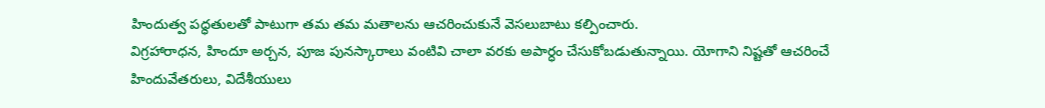హిందుత్వ పధ్ధతులతో పాటుగా తమ తమ మతాలను ఆచరించుకునే వెసలుబాటు కల్పించారు.
విగ్రహారాధన, హిందూ అర్చన, పూజ పునస్కారాలు వంటివి చాలా వరకు అపార్ధం చేసుకోబడుతున్నాయి. యోగాని నిష్టతో ఆచరించే హిందువేతరులు, విదేశీయులు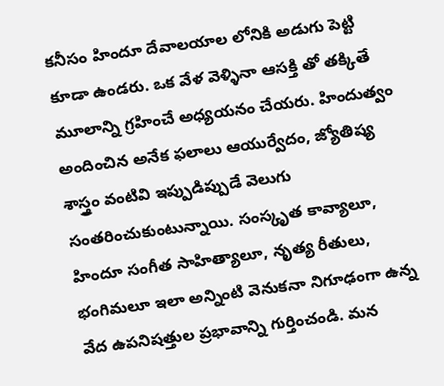కనీసం హిందూ దేవాలయాల లోనికి అడుగు పెట్టి కూడా ఉండరు. ఒక వేళ వెళ్ళినా ఆసక్తి తో తక్కితే మూలాన్ని గ్రహించే అధ్యయనం చేయరు. హిందుత్వం అందించిన అనేక ఫలాలు ఆయుర్వేదం, జ్యోతిష్య శాస్త్రం వంటివి ఇప్పుడిప్పుడే వెలుగు సంతరించుకుంటున్నాయి. సంస్కృత కావ్యాలూ, హిందూ సంగీత సాహిత్యాలూ, నృత్య రీతులు, భంగిమలూ ఇలా అన్నింటి వెనుకనా నిగూఢంగా ఉన్న వేద ఉపనిషత్తుల ప్రభావాన్ని గుర్తించండి. మన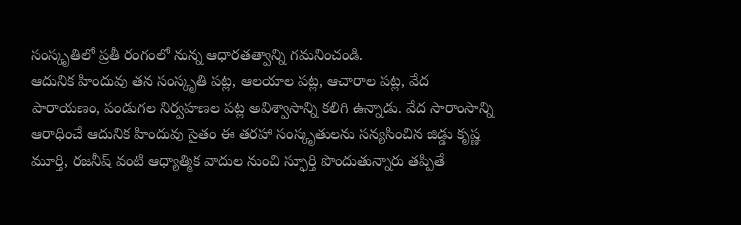సంస్కృతిలో ప్రతీ రంగంలో నున్న ఆధారతత్వాన్ని గమనించండి.
ఆదునిక హిందువు తన సంస్కృతి పట్ల, ఆలయాల పట్ల, ఆచారాల పట్ల, వేద పారాయణం, పండుగల నిర్వహణల పట్ల అవిశ్వాసాన్ని కలిగి ఉన్నాడు. వేద సారాంసాన్ని ఆరాధించే ఆదునిక హిందువు సైతం ఈ తరహా సంస్కృతులను సన్యసించిన జిడ్డు కృష్ణ మూర్తి, రజనీష్ వంటి ఆధ్యాత్మిక వాదుల నుంచి స్ఫూర్తి పొందుతున్నారు తప్పితే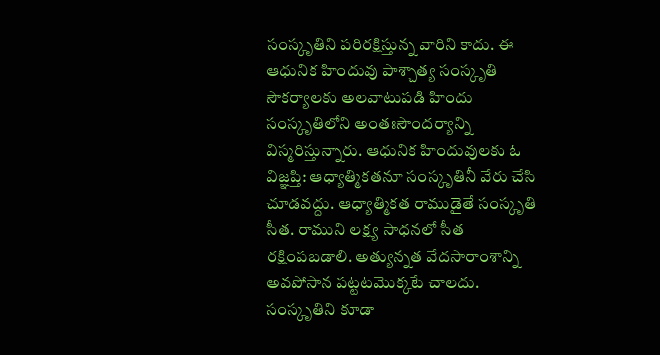సంస్కృతిని పరిరక్షిస్తున్న వారిని కాదు. ఈ ఆధునిక హిందువు పాశ్చాత్య సంస్కృతి సౌకర్యాలకు అలవాటుపడి హిందు సంస్కృతిలోని అంతఃసౌందర్యాన్ని విస్మరిస్తున్నారు. ఆధునిక హిందువులకు ఓ విజ్ఞప్తి: ఆధ్యాత్మికతనూ సంస్కృతినీ వేరు చేసి చూడవద్దు. ఆధ్యాత్మికత రాముడైతే సంస్కృతి సీత. రాముని లక్ష్య సాధనలో సీత రక్షింపబడాలి. అత్యున్నత వేదసారాంశాన్ని అవపోసాన పట్టటమొక్కటే చాలదు. సంస్కృతిని కూడా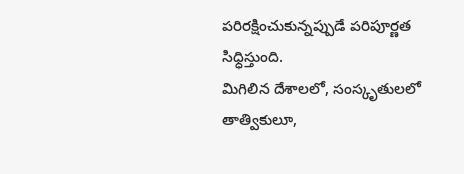పరిరక్షించుకున్నప్పుడే పరిపూర్ణత సిధ్ధిస్తుంది.
మిగిలిన దేశాలలో, సంస్కృతులలో తాత్వికులూ,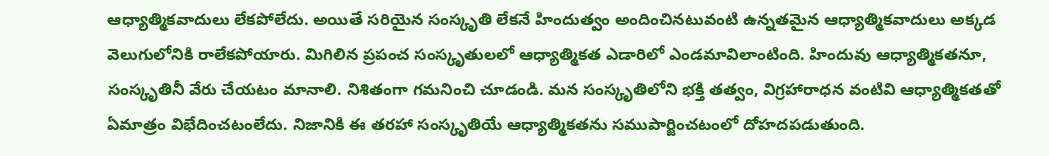ఆధ్యాత్మికవాదులు లేకపోలేదు. అయితే సరియైన సంస్కృతి లేకనే హిందుత్వం అందించినటువంటి ఉన్నతమైన ఆధ్యాత్మికవాదులు అక్కడ వెలుగులోనికి రాలేకపోయారు. మిగిలిన ప్రపంచ సంస్కృతులలో ఆధ్యాత్మికత ఎడారిలో ఎండమావిలాంటింది. హిందువు ఆధ్యాత్మికతనూ, సంస్కృతినీ వేరు చేయటం మానాలి. నిశితంగా గమనించి చూడండి. మన సంస్కృతిలోని భక్తి తత్వం, విగ్రహారాధన వంటివి ఆధ్యాత్మికతతో ఏమాత్రం విభేదించటంలేదు. నిజానికి ఈ తరహా సంస్కృతియే ఆధ్యాత్మికతను సముపార్జించటంలో దోహదపడుతుంది.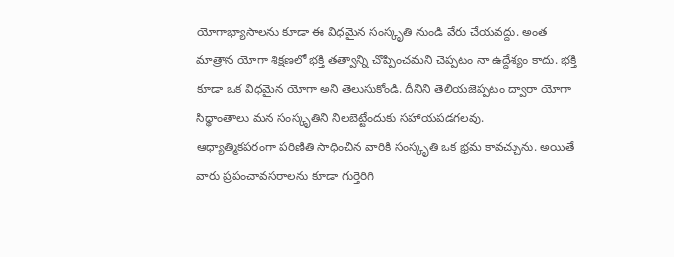యోగాభ్యాసాలను కూడా ఈ విధమైన సంస్కృతి నుండి వేరు చేయవద్దు. అంత మాత్రాన యోగా శిక్షణలో భక్తి తత్వాన్ని చొప్పించమని చెప్పటం నా ఉద్దేశ్యం కాదు. భక్తి కూడా ఒక విధమైన యోగా అని తెలుసుకోండి. దీనిని తెలియజెప్పటం ద్వారా యోగా సిధ్ధాంతాలు మన సంస్కృతిని నిలబెట్టేందుకు సహాయపడగలవు.
ఆధ్యాత్మికపరంగా పరిణితి సాధించిన వారికి సంస్కృతి ఒక భ్రమ కావచ్చును. అయితే వారు ప్రపంచావసరాలను కూడా గుర్తెరిగి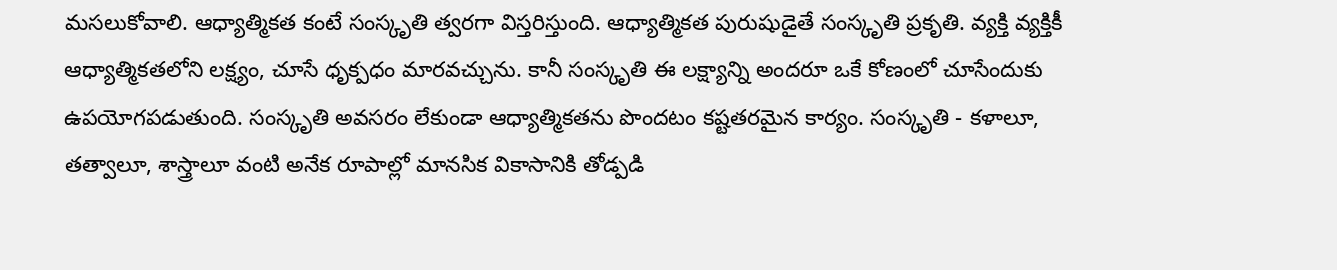మసలుకోవాలి. ఆధ్యాత్మికత కంటే సంస్కృతి త్వరగా విస్తరిస్తుంది. ఆధ్యాత్మికత పురుషుడైతే సంస్కృతి ప్రకృతి. వ్యక్తి వ్యక్తికీ ఆధ్యాత్మికతలోని లక్ష్యం, చూసే ధృక్పధం మారవచ్చును. కానీ సంస్కృతి ఈ లక్ష్యాన్ని అందరూ ఒకే కోణంలో చూసేందుకు ఉపయోగపడుతుంది. సంస్కృతి అవసరం లేకుండా ఆధ్యాత్మికతను పొందటం కష్టతరమైన కార్యం. సంస్కృతి - కళాలూ, తత్వాలూ, శాస్త్రాలూ వంటి అనేక రూపాల్లో మానసిక వికాసానికి తోడ్పడి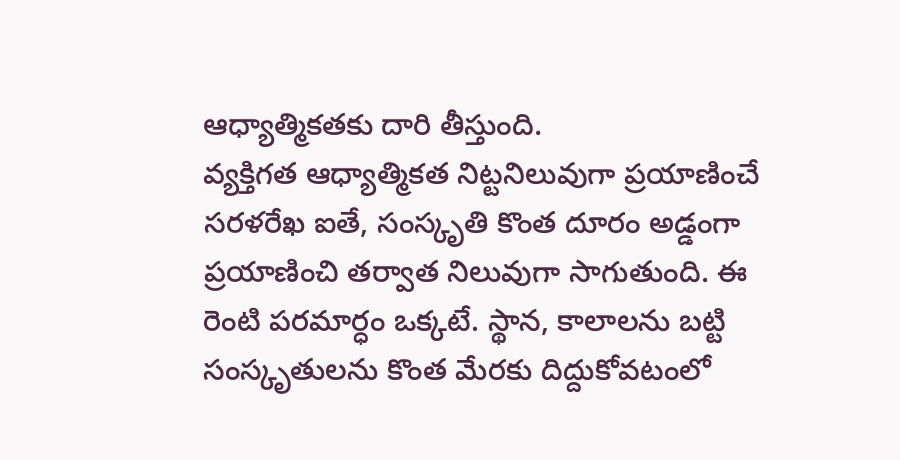ఆధ్యాత్మికతకు దారి తీస్తుంది.
వ్యక్తిగత ఆధ్యాత్మికత నిట్టనిలువుగా ప్రయాణించే సరళరేఖ ఐతే, సంస్కృతి కొంత దూరం అడ్డంగా ప్రయాణించి తర్వాత నిలువుగా సాగుతుంది. ఈ రెంటి పరమార్ధం ఒక్కటే. స్థాన, కాలాలను బట్టి సంస్కృతులను కొంత మేరకు దిద్దుకోవటంలో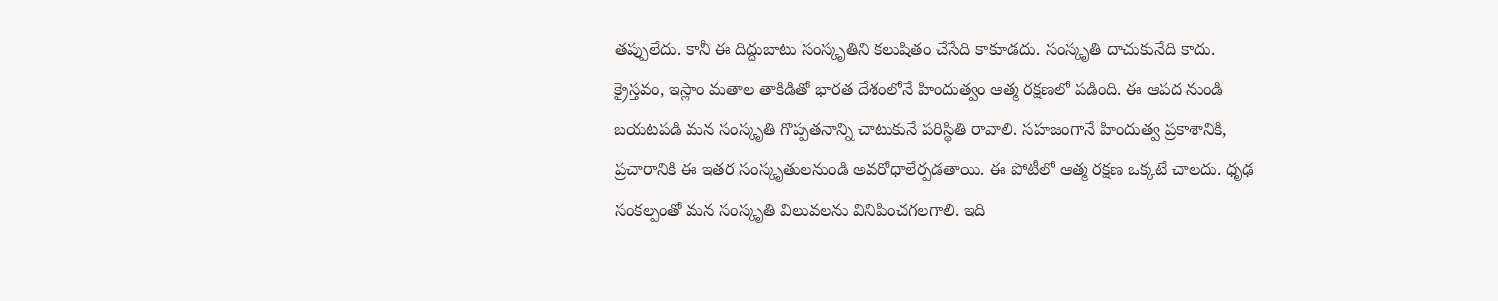తప్పులేదు. కానీ ఈ దిద్దుబాటు సంస్కృతిని కలుషితం చేసేది కాకూడదు. సంస్కృతి దాచుకునేది కాదు. క్రైస్తవం, ఇస్లాం మతాల తాకిడితో భారత దేశంలోనే హిందుత్వం ఆత్మ రక్షణలో పడింది. ఈ ఆపద నుండి బయటపడి మన సంస్కృతి గొప్పతనాన్ని చాటుకునే పరిస్థితి రావాలి. సహజంగానే హిందుత్వ ప్రకాశానికి, ప్రచారానికి ఈ ఇతర సంస్కృతులనుండి అవరోధాలేర్పడతాయి. ఈ పోటీలో ఆత్మ రక్షణ ఒక్కటే చాలదు. ధృఢ సంకల్పంతో మన సంస్కృతి విలువలను వినిపించగలగాలి. ఇది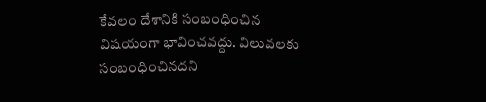కేవలం దేశానికి సంబంధించిన విషయంగా భావించవద్దు. విలువలకు సంబంధించినదని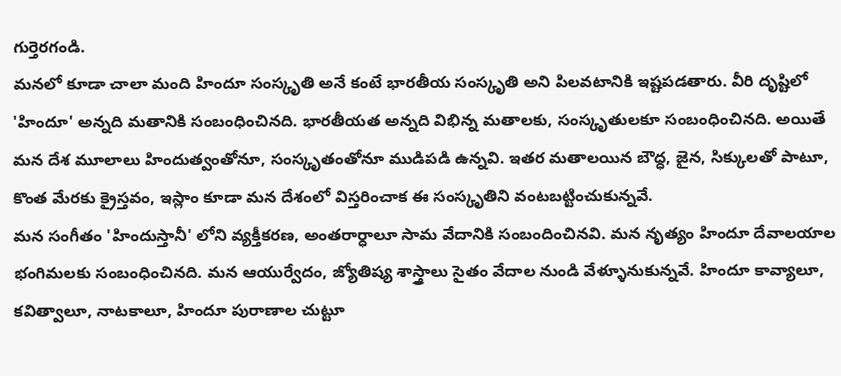గుర్తెరగండి.
మనలో కూడా చాలా మంది హిందూ సంస్కృతి అనే కంటే భారతీయ సంస్కృతి అని పిలవటానికి ఇష్టపడతారు. వీరి దృష్టిలో 'హిందూ' అన్నది మతానికి సంబంధించినది. భారతీయత అన్నది విభిన్న మతాలకు, సంస్కృతులకూ సంబంధించినది. అయితే మన దేశ మూలాలు హిందుత్వంతోనూ, సంస్కృతంతోనూ ముడిపడి ఉన్నవి. ఇతర మతాలయిన బౌధ్ధ, జైన, సిక్కులతో పాటూ, కొంత మేరకు క్రైస్తవం, ఇస్లాం కూడా మన దేశంలో విస్తరించాక ఈ సంస్కృతిని వంటబట్టించుకున్నవే.
మన సంగీతం 'హిందుస్తానీ' లోని వ్యక్తీకరణ, అంతరార్ధాలూ సామ వేదానికి సంబందించినవి. మన నృత్యం హిందూ దేవాలయాల భంగిమలకు సంబంధించినది. మన ఆయుర్వేదం, జ్యోతిష్య శాస్త్రాలు సైతం వేదాల నుండి వేళ్ళూనుకున్నవే. హిందూ కావ్యాలూ, కవిత్వాలూ, నాటకాలూ, హిందూ పురాణాల చుట్టూ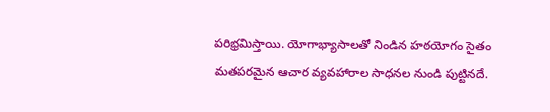పరిభ్రమిస్తాయి. యోగాభ్యాసాలతో నిండిన హఠయోగం సైతం మతపరమైన ఆచార వ్యవహారాల సాధనల నుండి పుట్టినదే.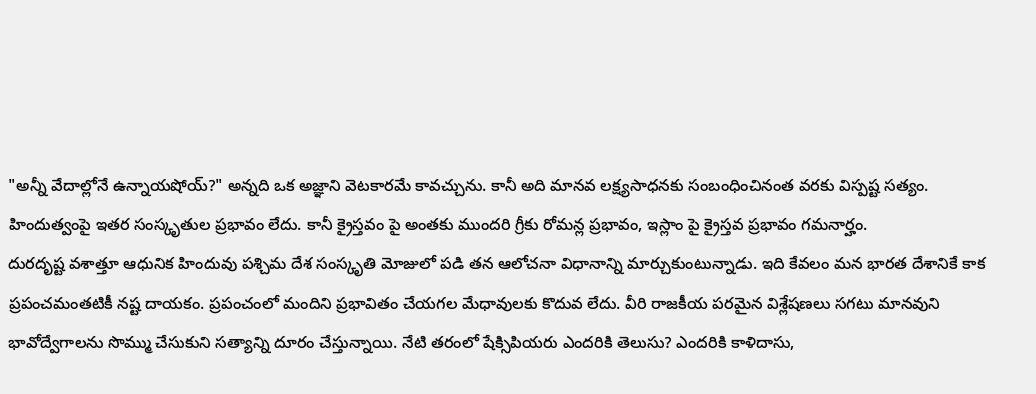"అన్నీ వేదాల్లోనే ఉన్నాయషోయ్?" అన్నది ఒక అజ్ఞాని వెటకారమే కావచ్చును. కానీ అది మానవ లక్ష్యసాధనకు సంబంధించినంత వరకు విస్పష్ట సత్యం.
హిందుత్వంపై ఇతర సంస్కృతుల ప్రభావం లేదు. కానీ క్రైస్తవం పై అంతకు ముందరి గ్రీకు రోమన్ల ప్రభావం, ఇస్లాం పై క్రైస్తవ ప్రభావం గమనార్హం.
దురదృష్ట వశాత్తూ ఆధునిక హిందువు పశ్చిమ దేశ సంస్కృతి మోజులో పడి తన ఆలోచనా విధానాన్ని మార్చుకుంటున్నాడు. ఇది కేవలం మన భారత దేశానికే కాక ప్రపంచమంతటికీ నష్ట దాయకం. ప్రపంచంలో మందిని ప్రభావితం చేయగల మేధావులకు కొదువ లేదు. వీరి రాజకీయ పరమైన విశ్లేషణలు సగటు మానవుని భావోద్వేగాలను సొమ్ము చేసుకుని సత్యాన్ని దూరం చేస్తున్నాయి. నేటి తరంలో షేక్సిపియరు ఎందరికి తెలుసు? ఎందరికి కాళిదాసు,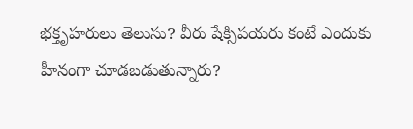భక్తృహరులు తెలుసు? వీరు షేక్సిపయరు కంటే ఎందుకు హీనంగా చూడబడుతున్నారు?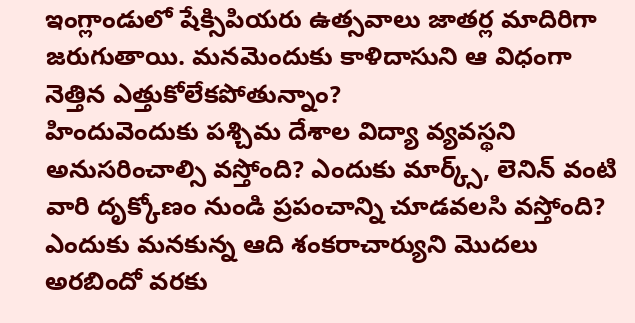ఇంగ్లాండులో షేక్సిపియరు ఉత్సవాలు జాతర్ల మాదిరిగా జరుగుతాయి. మనమెందుకు కాళిదాసుని ఆ విధంగా నెత్తిన ఎత్తుకోలేకపోతున్నాం?
హిందువెందుకు పశ్చిమ దేశాల విద్యా వ్యవస్థని అనుసరించాల్సి వస్తోంది? ఎందుకు మార్క్స్, లెనిన్ వంటి వారి దృక్కోణం నుండి ప్రపంచాన్ని చూడవలసి వస్తోంది? ఎందుకు మనకున్న ఆది శంకరాచార్యుని మొదలు అరబిందో వరకు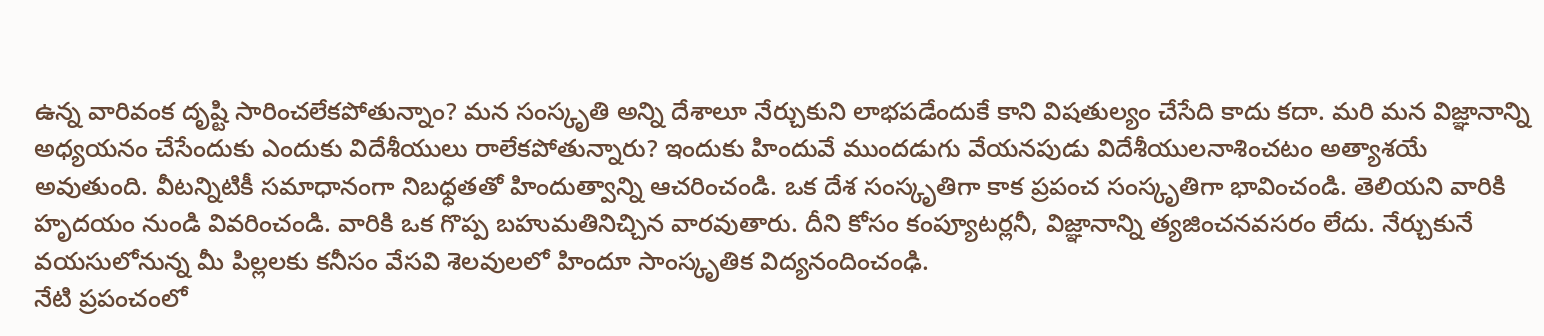ఉన్న వారివంక దృష్టి సారించలేకపోతున్నాం? మన సంస్కృతి అన్ని దేశాలూ నేర్చుకుని లాభపడేందుకే కాని విషతుల్యం చేసేది కాదు కదా. మరి మన విజ్ఞానాన్ని అధ్యయనం చేసేందుకు ఎందుకు విదేశీయులు రాలేకపోతున్నారు? ఇందుకు హిందువే ముందడుగు వేయనపుడు విదేశీయులనాశించటం అత్యాశయే అవుతుంది. వీటన్నిటికీ సమాధానంగా నిబధ్ధతతో హిందుత్వాన్ని ఆచరించండి. ఒక దేశ సంస్కృతిగా కాక ప్రపంచ సంస్కృతిగా భావించండి. తెలియని వారికి హృదయం నుండి వివరించండి. వారికి ఒక గొప్ప బహుమతినిచ్చిన వారవుతారు. దీని కోసం కంప్యూటర్లనీ, విజ్ఞానాన్ని త్యజించనవసరం లేదు. నేర్చుకునే వయసులోనున్న మీ పిల్లలకు కనీసం వేసవి శెలవులలో హిందూ సాంస్కృతిక విద్యనందించంఢి.
నేటి ప్రపంచంలో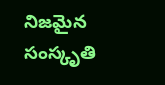నిజమైన సంస్కృతి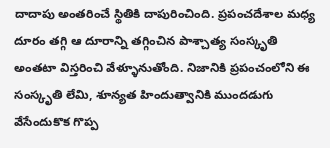దాదాపు అంతరించే స్థితికి దాపురించింది. ప్రపంచదేశాల మధ్య దూరం తగ్గి ఆ దూరాన్ని తగ్గించిన పాశ్చాత్య సంస్కృతి అంతటా విస్తరించి వేళ్ళూనుతోంది. నిజానికి ప్రపంచంలోని ఈ సంస్కృతి లేమి, శూన్యత హిందుత్వానికి ముందడుగు వేసేందుకొక గొప్ప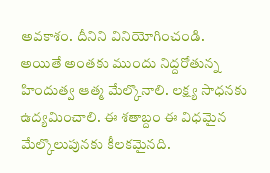అవకాశం. దీనిని వినియోగించండి.
అయితే అంతకు ముందు నిద్దరోతున్న హిందుత్వ ఆత్మ మేల్కొనాలి. లక్ష్య సాధనకు ఉద్యమించాలి. ఈ శతాబ్దం ఈ విధమైన మేల్కొలుపునకు కీలకమైనది.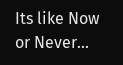Its like Now or Never...